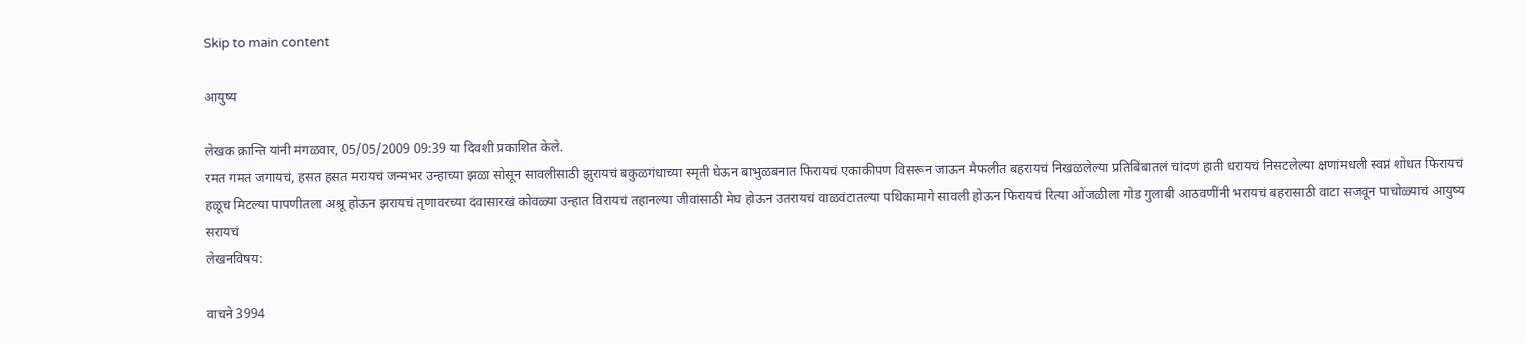Skip to main content

आयुष्य

लेखक क्रान्ति यांनी मंगळवार, 05/05/2009 09:39 या दिवशी प्रकाशित केले.
रमत गमत जगायचं, हसत हसत मरायचं जन्मभर उन्हाच्या झळा सोसून सावलीसाठी झुरायचं बकुळगंधाच्या स्मृती घेऊन बाभुळबनात फिरायचं एकाकीपण विसरून जाऊन मैफलीत बहरायचं निखळलेल्या प्रतिबिंबातलं चांदणं हाती धरायचं निसटलेल्या क्षणांमधली स्वप्नं शोधत फिरायचं हळूच मिटल्या पापणीतला अश्रू होऊन झरायचं तृणावरच्या दंवासारखं कोवळ्या उन्हात विरायचं तहानल्या जीवांसाठी मेघ होऊन उतरायचं वाळवंटातल्या पथिकामागे सावली होऊन फिरायचं रित्या ओंजळीला गोड गुलाबी आठवणींनी भरायचं बहरासाठी वाटा सजवून पाचोळ्याचं आयुष्य सरायचं
लेखनविषय:

वाचने 3994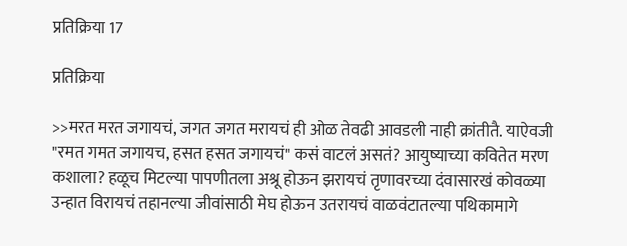प्रतिक्रिया 17

प्रतिक्रिया

>>मरत मरत जगायचं, जगत जगत मरायचं ही ओळ तेवढी आवडली नाही क्रांतीतै. याऐवजी "रमत गमत जगायच, हसत हसत जगायचं" कसं वाटलं असतं? आयुष्याच्या कवितेत मरण कशाला? हळूच मिटल्या पापणीतला अश्रू होऊन झरायचं तृणावरच्या दंवासारखं कोवळ्या उन्हात विरायचं तहानल्या जीवांसाठी मेघ होऊन उतरायचं वाळवंटातल्या पथिकामागे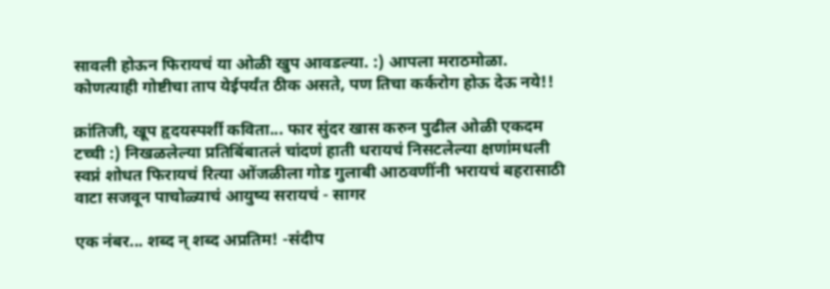सावली होऊन फिरायचं या ओळी खुप आवडल्या. :) आपला मराठमोळा. कोणत्याही गोष्टीचा ताप येईपर्यंत ठीक असते, पण तिचा कर्करोग होऊ देऊ नये!!

क्रांतिजी, खूप हृदयस्पर्शी कविता... फार सुंदर खास करुन पुढील ओळी एकदम टच्ची :) निखळलेल्या प्रतिबिंबातलं चांदणं हाती धरायचं निसटलेल्या क्षणांमधली स्वप्नं शोधत फिरायचं रित्या ओंजळीला गोड गुलाबी आठवणींनी भरायचं बहरासाठी वाटा सजवून पाचोळ्याचं आयुष्य सरायचं - सागर

एक नंबर... शब्द न् शब्द अप्रतिम! -संदीप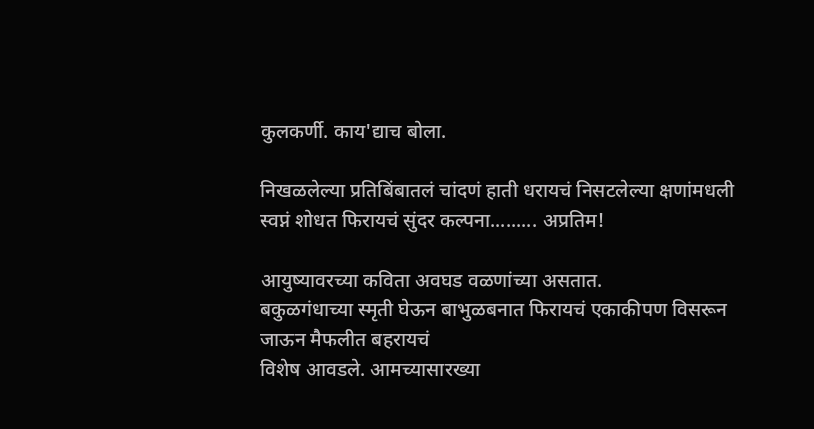कुलकर्णी. काय'द्याच बोला.

निखळलेल्या प्रतिबिंबातलं चांदणं हाती धरायचं निसटलेल्या क्षणांमधली स्वप्नं शोधत फिरायचं सुंदर कल्पना......... अप्रतिम!

आयुष्यावरच्या कविता अवघड वळणांच्या असतात.
बकुळगंधाच्या स्मृती घेऊन बाभुळबनात फिरायचं एकाकीपण विसरून जाऊन मैफलीत बहरायचं
विशेष आवडले. आमच्यासारख्या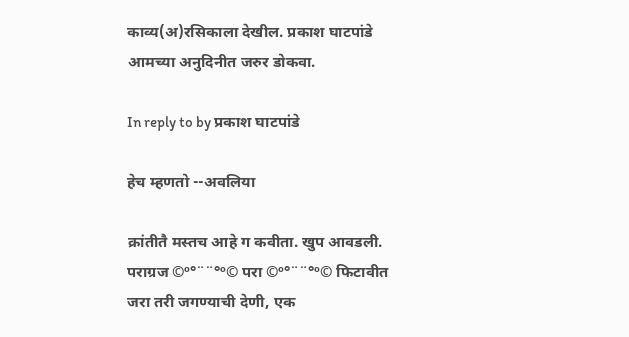काव्य(अ)रसिकाला देखील. प्रकाश घाटपांडे आमच्या अनुदिनीत जरुर डोकवा.

In reply to by प्रकाश घाटपांडे

हेच म्हणतो --अवलिया

क्रांतीतै मस्तच आहे ग कवीता. खुप आवडली. पराग्रज ©º°¨¨°º© परा ©º°¨¨°º© फिटावीत जरा तरी जगण्याची देणी, एक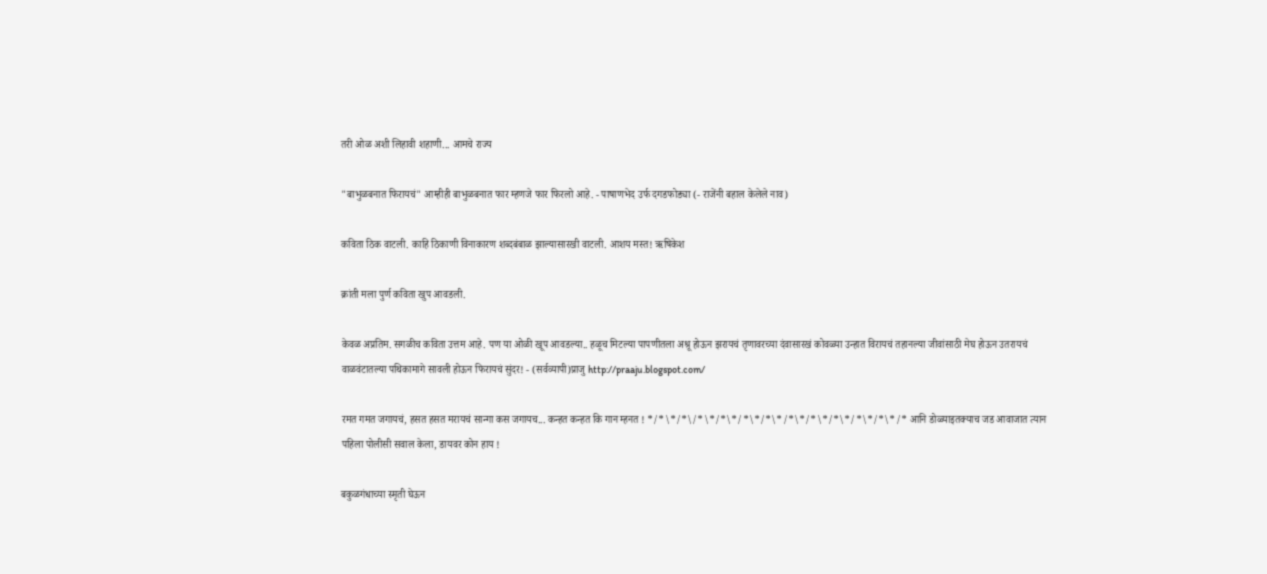तरी ओळ अशी लिहावी शहाणी... आमचे राज्य

"बाभुळबनात फिरायचं" आम्हीही बाभुळबनात फार म्हणजे फार फिरलो आहे. - पाषाणभेद उर्फ दगडफोड्या (- राजेंनी बहाल केलेले नाव)

कविता ठिक वाटली. काहि ठिकाणी विनाकारण शब्दबंबाळ झाल्यासारखी वाटली. आशय मस्त! ऋषिकेश

क्रांती मला पुर्ण कविता खुप आवडली.

केवळ अप्रतिम. सगळीच कविता उत्तम आहे. पण या ओळी खूप आवडल्या.. हळूच मिटल्या पापणीतला अश्रू होऊन झरायचं तृणावरच्या दंवासारखं कोवळ्या उन्हात विरायचं तहानल्या जीवांसाठी मेघ होऊन उतरायचं वाळवंटातल्या पथिकामागे सावली होऊन फिरायचं सुंदर! - (सर्वव्यापी)प्राजु http://praaju.blogspot.com/

रमत गमत जगायचं, हसत हसत मरायचं सान्गा कस जगायच... कन्हत कन्हत कि गान म्हनत ! */*\*/*\/*\*/*\*/*\*/*\*/*\*/*\*/*\*/*\*/*\*/* आनि डोळ्याइतक्याच जड आवाजात त्यान पहिला पोलीसी सवाल केला, डायवर कोन हाय !

बकुळगंधाच्या स्मृती घेऊन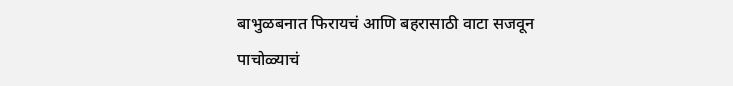बाभुळबनात फिरायचं आणि बहरासाठी वाटा सजवून पाचोळ्याचं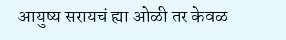आयुष्य सरायचं ह्या ओळी तर केवळ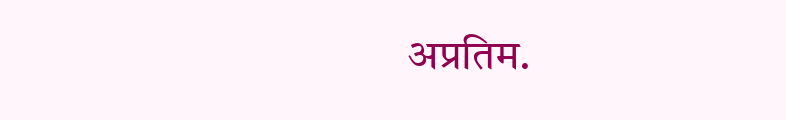अप्रतिम.